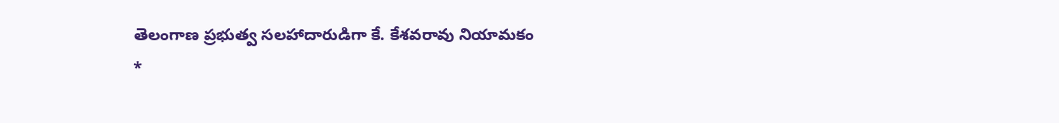తెలంగాణ ప్రభుత్వ సలహాదారుడిగా కే. కేశవరావు నియామకం
*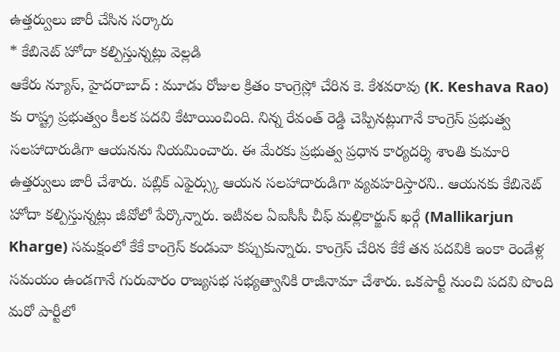ఉత్తర్వులు జారీ చేసిన సర్కారు
* కేబినెట్ హోదా కల్పిస్తున్నట్లు వెల్లడి
ఆకేరు న్యూస్, హైదరాబాద్ : మూడు రోజుల క్రితం కాంగ్రెస్లో చేరిన కె. కేశవరావు (K. Keshava Rao) కు రాష్ట్ర ప్రభుత్వం కీలక పదవి కేటాయించింది. నిన్న రేవంత్ రెడ్డి చెప్పినట్లుగానే కాంగ్రెస్ ప్రభుత్వ సలహాదారుడిగా ఆయనను నియమించారు. ఈ మేరకు ప్రభుత్వ ప్రధాన కార్యదర్శి శాంతి కుమారి ఉత్తర్వులు జారీ చేశారు. పబ్లిక్ ఎఫైర్స్కు ఆయన సలహాదారుడిగా వ్యవహరిస్తారని.. ఆయనకు కేబినెట్ హోదా కల్పిస్తున్నట్లు జీవోలో పేర్కొన్నారు. ఇటీవల ఏఐసీసీ చీఫ్ మల్లికార్జున్ ఖర్గే (Mallikarjun Kharge) సమక్షంలో కేకే కాంగ్రెస్ కండువా కప్పుకున్నారు. కాంగ్రెస్ చేరిన కేకే తన పదవికి ఇంకా రెండేళ్ల సమయం ఉండగానే గురువారం రాజ్యసభ సభ్యత్వానికి రాజీనామా చేశారు. ఒకపార్టీ నుంచి పదవి పొంది మరో పార్టీలో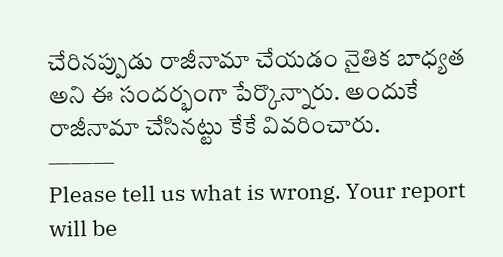చేరినప్పుడు రాజీనామా చేయడం నైతిక బాధ్యత అని ఈ సందర్భంగా పేర్కొన్నారు. అందుకే రాజీనామా చేసినట్టు కేకే వివరించారు.
———
Please tell us what is wrong. Your report will be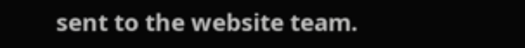sent to the website team.